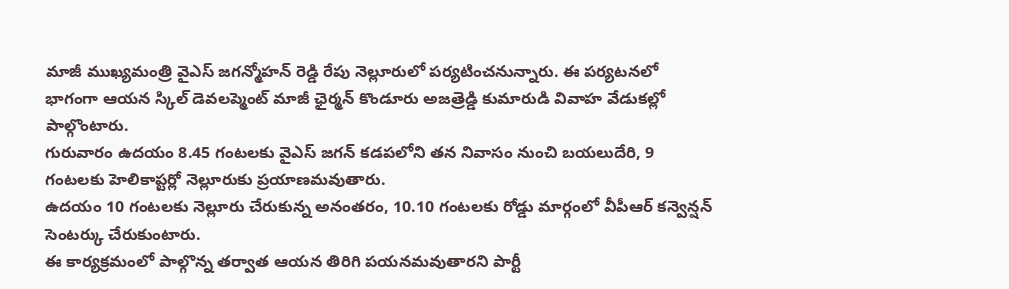మాజీ ముఖ్యమంత్రి వైఎస్ జగన్మోహన్ రెడ్డి రేపు నెల్లూరులో పర్యటించనున్నారు. ఈ పర్యటనలో భాగంగా ఆయన స్కిల్ డెవలప్మెంట్ మాజీ ఛైర్మన్ కొండూరు అజత్రెడ్డి కుమారుడి వివాహ వేడుకల్లో పాల్గొంటారు.
గురువారం ఉదయం 8.45 గంటలకు వైఎస్ జగన్ కడపలోని తన నివాసం నుంచి బయలుదేరి, 9 గంటలకు హెలికాప్టర్లో నెల్లూరుకు ప్రయాణమవుతారు.
ఉదయం 10 గంటలకు నెల్లూరు చేరుకున్న అనంతరం, 10.10 గంటలకు రోడ్డు మార్గంలో వీపీఆర్ కన్వెన్షన్ సెంటర్కు చేరుకుంటారు.
ఈ కార్యక్రమంలో పాల్గొన్న తర్వాత ఆయన తిరిగి పయనమవుతారని పార్టీ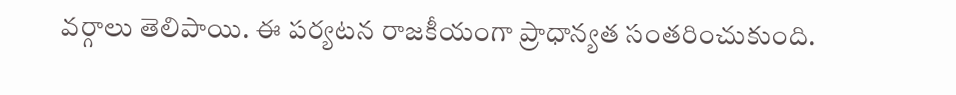వర్గాలు తెలిపాయి. ఈ పర్యటన రాజకీయంగా ప్రాధాన్యత సంతరించుకుంది.